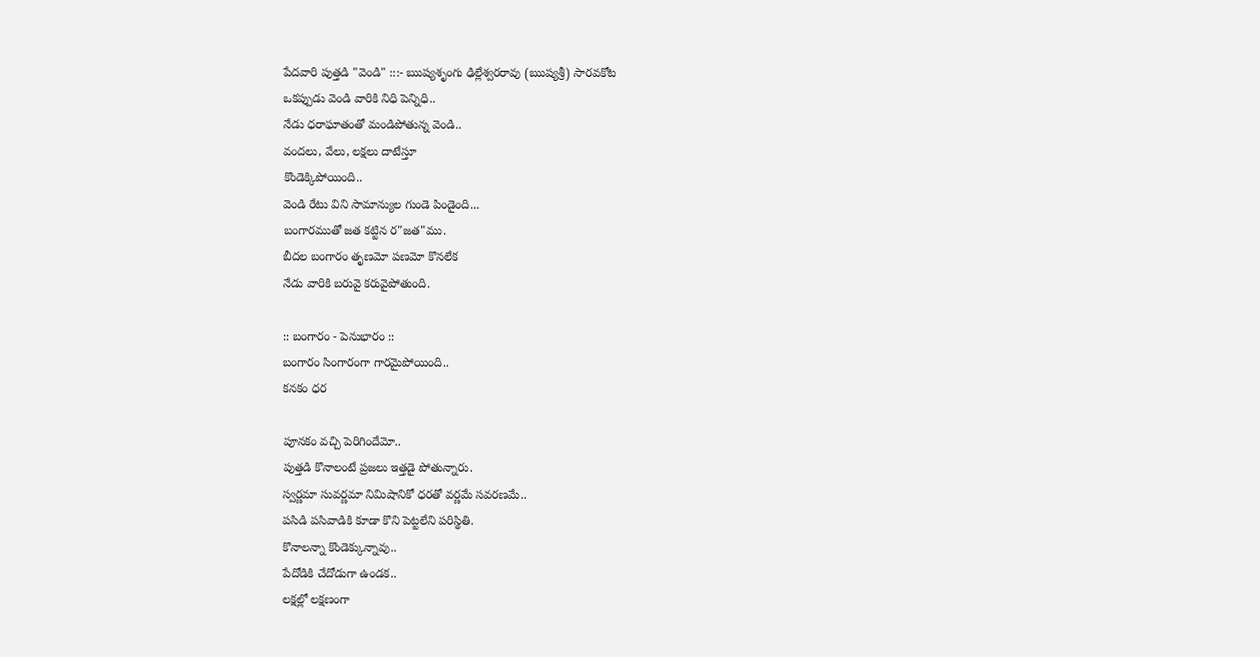పేదవారి పుత్తడి "వెండి" :::- ఋష్యశృంగు ఢిల్లేశ్వరరావు (ఋష్యశ్రీ) సారవకోట
ఒకప్పుడు వెండి వారికి నిధి పెన్నిధి..
నేడు ధరాఘాతంతో మండిపోతున్న వెండి..
వందలు, వేలు, లక్షలు దాటేస్తూ
కొండెక్కిపోయింది..
వెండి రేటు విని సామాన్యుల గుండె పిండైంది...
బంగారముతో జత కట్టిన ర"జత"ము.
బీదల బంగారం తృణమో పణమో కొనలేక
నేడు వారికి బరువై కరువైపోతుంది.

:: బంగారం - పెనుభారం ::
బంగారం సింగారంగా గారమైపోయింది..
కనకం ధర

పూనకం వచ్చి పెరిగిందేమో..
పుత్తడి కొనాలంటే ప్రజలు ఇత్తడై పోతున్నారు.
స్వర్ణమా సువర్ణమా నిమిషానికో ధరతో వర్ణమే సవరణమే..
పసిడి పసివాడికి కూడా కొని పెట్టలేని పరిస్థితి.
కొనాలన్నా కొండెక్కున్నావు..
పేదోడికి చేదోడుగా ఉండక..
లక్షల్లో లక్షణంగా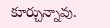కూర్చున్నావు.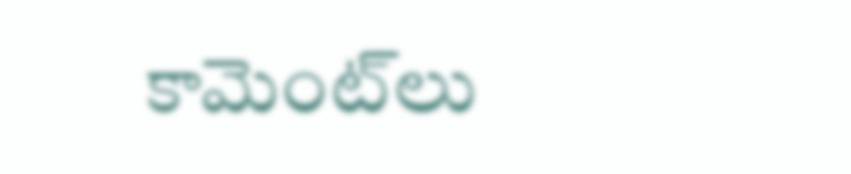కామెంట్‌లు